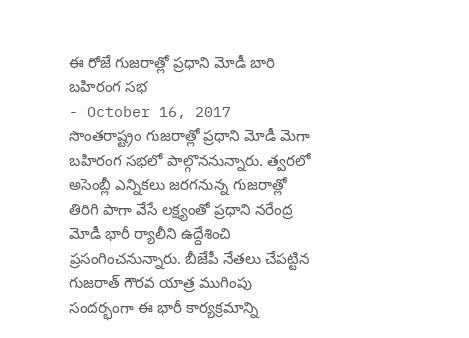ఈ రోజే గుజరాత్లో ప్రధాని మోడీ బారి బహిరంగ సభ
- October 16, 2017
సొంతరాష్ట్రం గుజరాత్లో ప్రధాని మోడీ మెగా బహిరంగ సభలో పాల్గొననున్నారు. త్వరలో అసెంబ్లీ ఎన్నికలు జరగనున్న గుజరాత్లో తిరిగి పాగా వేసే లక్ష్యంతో ప్రధాని నరేంద్ర మోడీ భారీ ర్యాలీని ఉద్దేశించి ప్రసంగించనున్నారు. బీజేపీ నేతలు చేపట్టిన గుజరాత్ గౌరవ యాత్ర ముగింపు సందర్భంగా ఈ భారీ కార్యక్రమాన్ని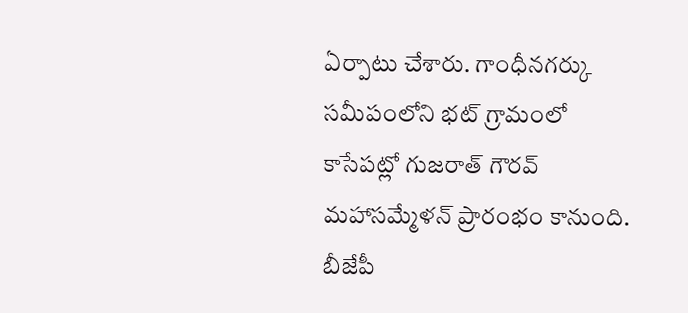ఏర్పాటు చేశారు. గాంధీనగర్కు సమీపంలోని భట్ గ్రామంలో కాసేపట్లో గుజరాత్ గౌరవ్ మహాసమ్మేళన్ ప్రారంభం కానుంది. బీజేపీ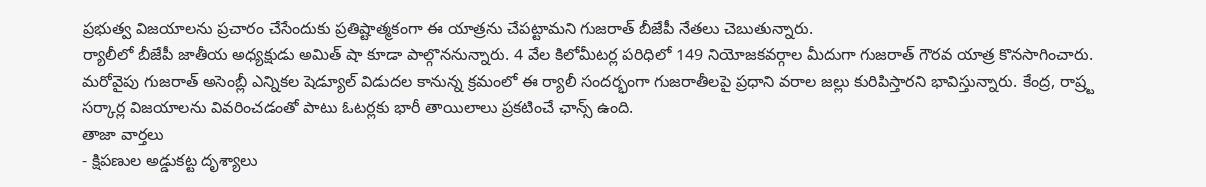ప్రభుత్వ విజయాలను ప్రచారం చేసేందుకు ప్రతిష్టాత్మకంగా ఈ యాత్రను చేపట్టామని గుజరాత్ బీజేపీ నేతలు చెబుతున్నారు.
ర్యాలీలో బీజేపీ జాతీయ అధ్యక్షుడు అమిత్ షా కూడా పాల్గొననున్నారు. 4 వేల కిలోమీటర్ల పరిధిలో 149 నియోజకవర్గాల మీదుగా గుజరాత్ గౌరవ యాత్ర కొనసాగించారు. మరోవైపు గుజరాత్ అసెంబ్లీ ఎన్నికల షెడ్యూల్ విడుదల కానున్న క్రమంలో ఈ ర్యాలీ సందర్భంగా గుజరాతీలపై ప్రధాని వరాల జల్లు కురిపిస్తారని భావిస్తున్నారు. కేంద్ర, రాష్ర్ట సర్కార్ల విజయాలను వివరించడంతో పాటు ఓటర్లకు భారీ తాయిలాలు ప్రకటించే ఛాన్స్ ఉంది.
తాజా వార్తలు
- క్షిపణుల అడ్డుకట్ట దృశ్యాలు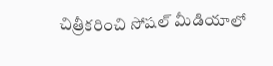చిత్రీకరించి సోషల్ మీడియాలో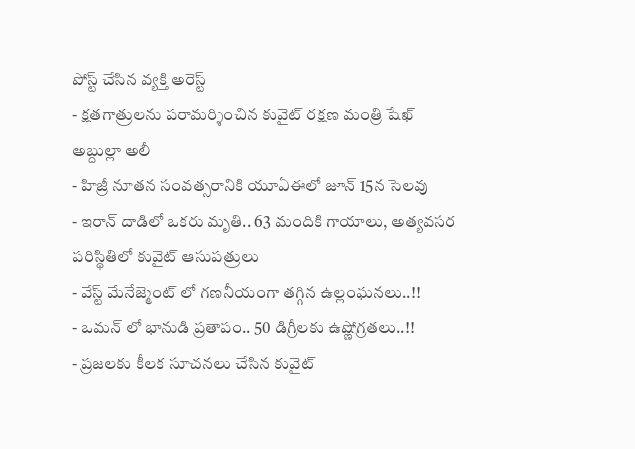పోస్ట్ చేసిన వ్యక్తి అరెస్ట్
- క్షతగాత్రులను పరామర్శించిన కువైట్ రక్షణ మంత్రి షేఖ్ అబ్దుల్లా అలీ
- హిజ్రీ నూతన సంవత్సరానికి యూఏఈలో జూన్ 15న సెలవు
- ఇరాన్ దాడిలో ఒకరు మృతి.. 63 మందికి గాయాలు, అత్యవసర పరిస్థితిలో కువైట్ ఆసుపత్రులు
- వేస్ట్ మేనేజ్మెంట్ లో గణనీయంగా తగ్గిన ఉల్లంఘనలు..!!
- ఒమన్ లో భానుడి ప్రతాపం.. 50 డిగ్రీలకు ఉష్ణోగ్రతలు..!!
- ప్రజలకు కీలక సూచనలు చేసిన కువైట్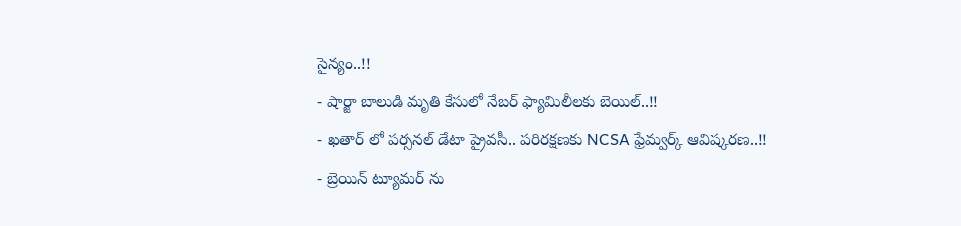సైన్యం..!!
- షార్జా బాలుడి మృతి కేసులో నేబర్ ఫ్యామిలీలకు బెయిల్..!!
- ఖతార్ లో పర్సనల్ డేటా ప్రైవసీ.. పరిరక్షణకు NCSA ఫ్రేమ్వర్క్ ఆవిష్కరణ..!!
- బ్రెయిన్ ట్యూమర్ ను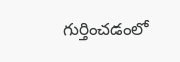గుర్తించడంలో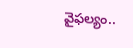వైఫల్యం..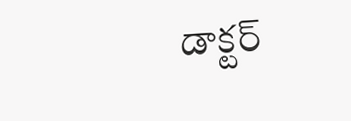డాక్టర్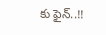కు ఫైన్..!!